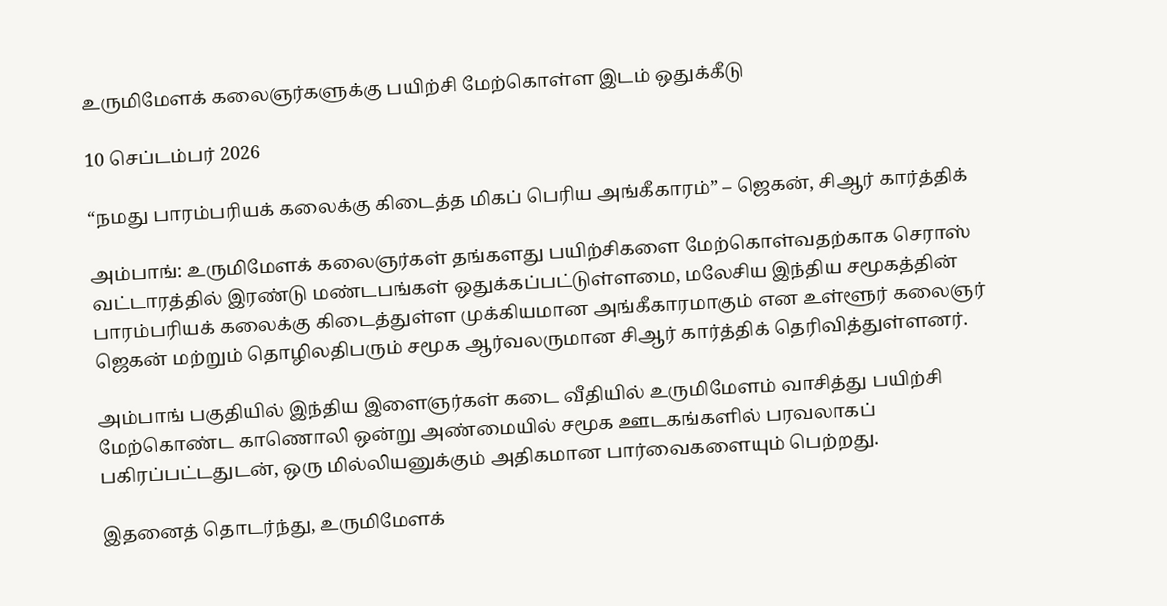உருமிமேளக் கலைஞர்களுக்கு பயிற்சி மேற்கொள்ள இடம் ஒதுக்கீடு

10 செப்டம்பர் 2026

“நமது பாரம்பரியக் கலைக்கு கிடைத்த மிகப் பெரிய அங்கீகாரம்” – ஜெகன், சிஆர் கார்த்திக்

அம்பாங்: உருமிமேளக் கலைஞர்கள் தங்களது பயிற்சிகளை மேற்கொள்வதற்காக செராஸ் வட்டாரத்தில் இரண்டு மண்டபங்கள் ஒதுக்கப்பட்டுள்ளமை, மலேசிய இந்திய சமூகத்தின் பாரம்பரியக் கலைக்கு கிடைத்துள்ள முக்கியமான அங்கீகாரமாகும் என உள்ளூர் கலைஞர் ஜெகன் மற்றும் தொழிலதிபரும் சமூக ஆர்வலருமான சிஆர் கார்த்திக் தெரிவித்துள்ளனர்.

அம்பாங் பகுதியில் இந்திய இளைஞர்கள் கடை வீதியில் உருமிமேளம் வாசித்து பயிற்சி மேற்கொண்ட காணொலி ஒன்று அண்மையில் சமூக ஊடகங்களில் பரவலாகப் பகிரப்பட்டதுடன், ஒரு மில்லியனுக்கும் அதிகமான பார்வைகளையும் பெற்றது.

இதனைத் தொடர்ந்து, உருமிமேளக்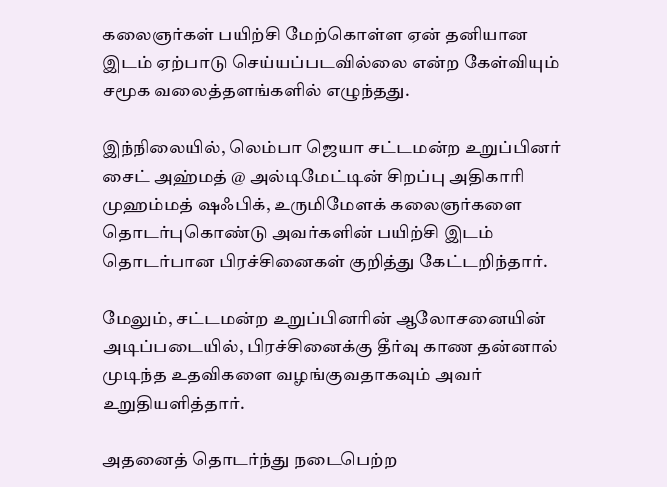கலைஞர்கள் பயிற்சி மேற்கொள்ள ஏன் தனியான இடம் ஏற்பாடு செய்யப்படவில்லை என்ற கேள்வியும் சமூக வலைத்தளங்களில் எழுந்தது.

இந்நிலையில், லெம்பா ஜெயா சட்டமன்ற உறுப்பினர் சைட் அஹ்மத் @ அல்டிமேட்டின் சிறப்பு அதிகாரி முஹம்மத் ஷஃபிக், உருமிமேளக் கலைஞர்களை தொடர்புகொண்டு அவர்களின் பயிற்சி இடம் தொடர்பான பிரச்சினைகள் குறித்து கேட்டறிந்தார்.

மேலும், சட்டமன்ற உறுப்பினரின் ஆலோசனையின் அடிப்படையில், பிரச்சினைக்கு தீர்வு காண தன்னால் முடிந்த உதவிகளை வழங்குவதாகவும் அவர் உறுதியளித்தார்.

அதனைத் தொடர்ந்து நடைபெற்ற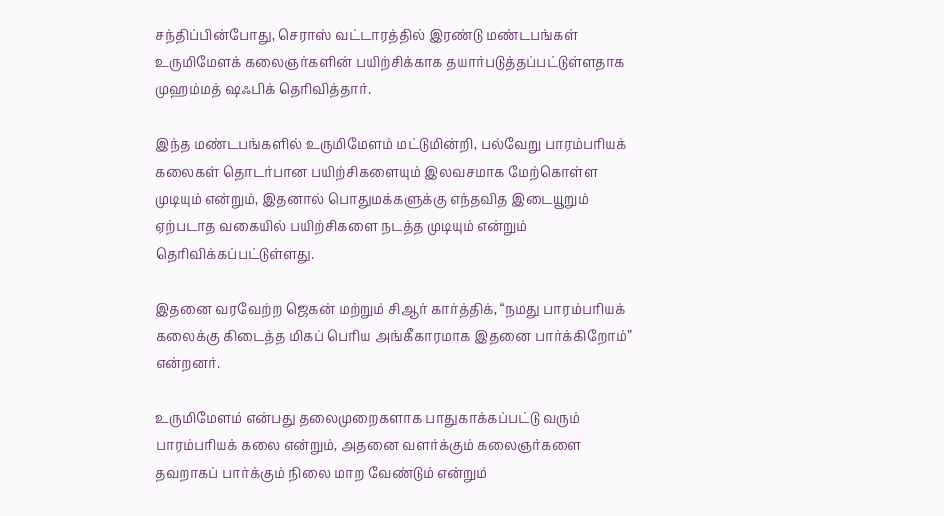சந்திப்பின்போது, செராஸ் வட்டாரத்தில் இரண்டு மண்டபங்கள் உருமிமேளக் கலைஞர்களின் பயிற்சிக்காக தயார்படுத்தப்பட்டுள்ளதாக முஹம்மத் ஷஃபிக் தெரிவித்தார்.

இந்த மண்டபங்களில் உருமிமேளம் மட்டுமின்றி, பல்வேறு பாரம்பரியக் கலைகள் தொடர்பான பயிற்சிகளையும் இலவசமாக மேற்கொள்ள முடியும் என்றும், இதனால் பொதுமக்களுக்கு எந்தவித இடையூறும் ஏற்படாத வகையில் பயிற்சிகளை நடத்த முடியும் என்றும் தெரிவிக்கப்பட்டுள்ளது.

இதனை வரவேற்ற ஜெகன் மற்றும் சிஆர் கார்த்திக், “நமது பாரம்பரியக் கலைக்கு கிடைத்த மிகப் பெரிய அங்கீகாரமாக இதனை பார்க்கிறோம்” என்றனர்.

உருமிமேளம் என்பது தலைமுறைகளாக பாதுகாக்கப்பட்டு வரும் பாரம்பரியக் கலை என்றும், அதனை வளர்க்கும் கலைஞர்களை தவறாகப் பார்க்கும் நிலை மாற வேண்டும் என்றும்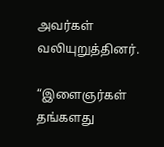அவர்கள் வலியுறுத்தினர்.

“இளைஞர்கள் தங்களது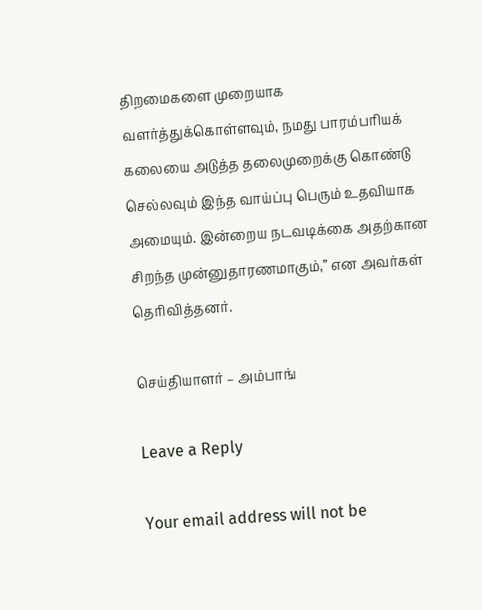திறமைகளை முறையாக வளர்த்துக்கொள்ளவும், நமது பாரம்பரியக் கலையை அடுத்த தலைமுறைக்கு கொண்டு செல்லவும் இந்த வாய்ப்பு பெரும் உதவியாக அமையும். இன்றைய நடவடிக்கை அதற்கான சிறந்த முன்னுதாரணமாகும்,” என அவர்கள் தெரிவித்தனர்.

செய்தியாளர் – அம்பாங்

Leave a Reply

Your email address will not be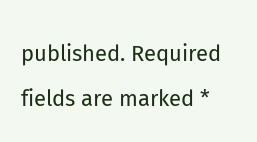published. Required fields are marked *